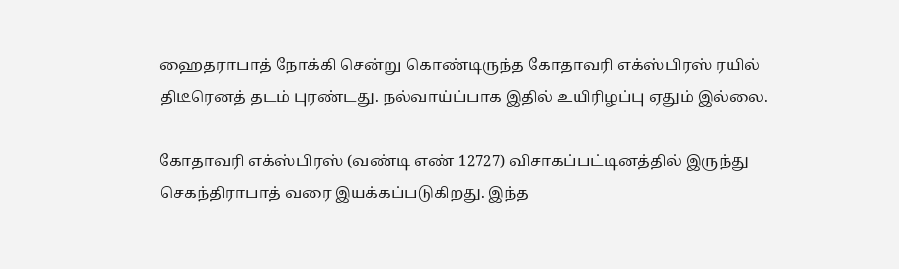ஹைதராபாத் நோக்கி சென்று கொண்டிருந்த கோதாவரி எக்ஸ்பிரஸ் ரயில் திடீரெனத் தடம் புரண்டது. நல்வாய்ப்பாக இதில் உயிரிழப்பு ஏதும் இல்லை.

கோதாவரி எக்ஸ்பிரஸ் (வண்டி எண் 12727) விசாகப்பட்டினத்தில் இருந்து செகந்திராபாத் வரை இயக்கப்படுகிறது. இந்த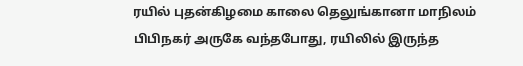ரயில் புதன்கிழமை காலை தெலுங்கானா மாநிலம் பிபிநகர் அருகே வந்தபோது, ரயிலில் இருந்த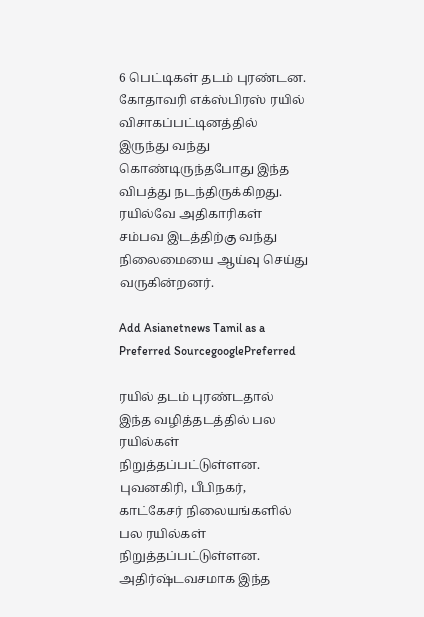6 பெட்டிகள் தடம் புரண்டன. கோதாவரி எக்ஸ்பிரஸ் ரயில் விசாகப்பட்டினத்தில் இருந்து வந்து கொண்டிருந்தபோது இந்த விபத்து நடந்திருக்கிறது. ரயில்வே அதிகாரிகள் சம்பவ இடத்திற்கு வந்து நிலைமையை ஆய்வு செய்து வருகின்றனர்.

Add Asianetnews Tamil as a Preferred SourcegooglePreferred

ரயில் தடம் புரண்டதால் இந்த வழித்தடத்தில் பல ரயில்கள் நிறுத்தப்பட்டுள்ளன. புவனகிரி, பீபிநகர், காட்கேசர் நிலையங்களில் பல ரயில்கள் நிறுத்தப்பட்டுள்ளன. அதிர்ஷ்டவசமாக இந்த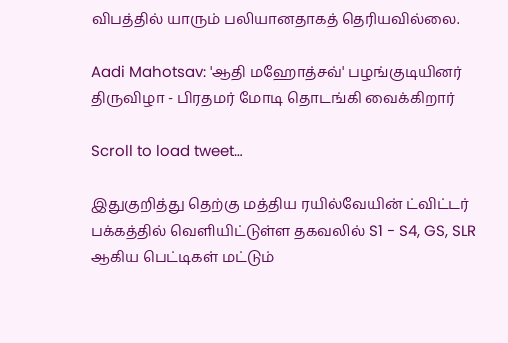விபத்தில் யாரும் பலியானதாகத் தெரியவில்லை.

Aadi Mahotsav: 'ஆதி மஹோத்சவ்' பழங்குடியினர் திருவிழா - பிரதமர் மோடி தொடங்கி வைக்கிறார்

Scroll to load tweet…

இதுகுறித்து தெற்கு மத்திய ரயில்வேயின் ட்விட்டர் பக்கத்தில் வெளியிட்டுள்ள தகவலில் S1 - S4, GS, SLR ஆகிய பெட்டிகள் மட்டும்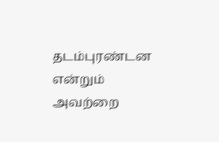தடம்புரண்டன என்றும் அவற்றை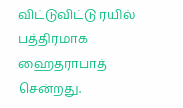விட்டுவிட்டு ரயில் பத்திரமாக ஹைதராபாத் சென்றது.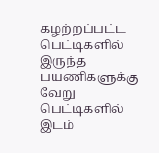கழற்றப்பட்ட பெட்டிகளில் இருந்த பயணிகளுக்கு வேறு பெட்டிகளில் இடம்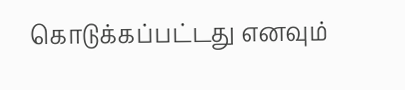கொடுக்கப்பட்டது எனவும்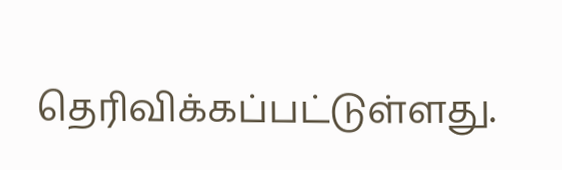தெரிவிக்கப்பட்டுள்ளது.